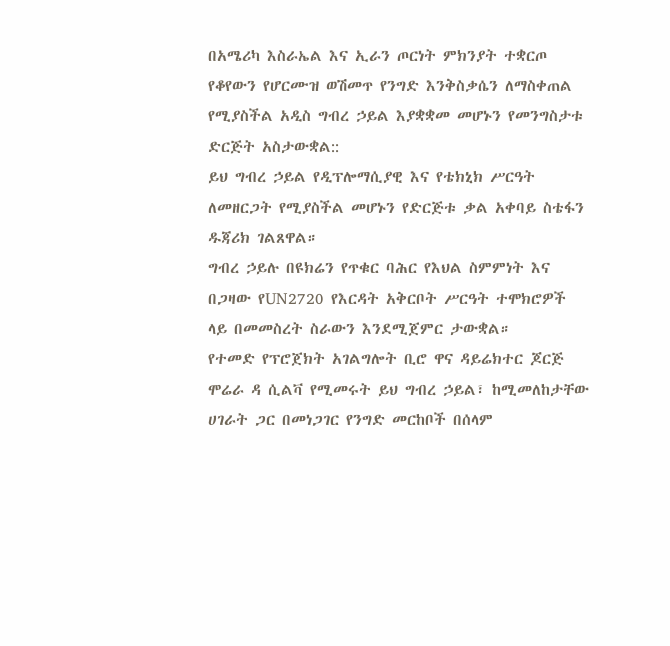በአሜሪካ እስራኤል እና ኢራን ጦርነት ምክንያት ተቋርጦ የቆየውን የሆርሙዝ ወሽመጥ የንግድ እንቅስቃሴን ለማስቀጠል የሚያስችል አዲስ ግብረ ኃይል እያቋቋመ መሆኑን የመንግስታቱ ድርጅት አስታውቋል::
ይህ ግብረ ኃይል የዲፕሎማሲያዊ እና የቴክኒክ ሥርዓት ለመዘርጋት የሚያስችል መሆኑን የድርጅቱ ቃል አቀባይ ስቴፋን ዱጃሪክ ገልጸዋል።
ግብረ ኃይሉ በዩክሬን የጥቁር ባሕር የእህል ስምምነት እና በጋዛው የUN2720 የእርዳት አቅርቦት ሥርዓት ተሞክሮዎች ላይ በመመስረት ስራውን እንደሚጀምር ታውቋል።
የተመድ የፕሮጀክት አገልግሎት ቢሮ ዋና ዳይሬክተር ጆርጅ ሞሬራ ዳ ሲልቫ የሚመሩት ይህ ግብረ ኃይል፣ ከሚመለከታቸው ሀገራት ጋር በመነጋገር የንግድ መርከቦች በሰላም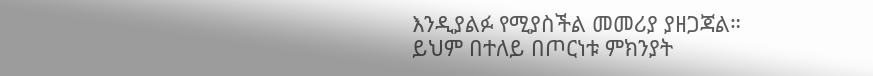እንዲያልፉ የሚያስችል መመሪያ ያዘጋጃል።
ይህም በተለይ በጦርነቱ ምክንያት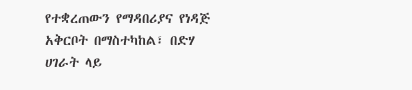የተቋረጠውን የማዳበሪያና የነዳጅ አቅርቦት በማስተካከል፣ በድሃ ሀገራት ላይ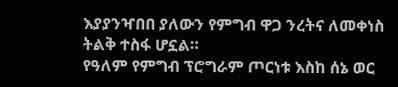እያያንዣበበ ያለውን የምግብ ዋጋ ንረትና ለመቀነስ ትልቅ ተስፋ ሆኗል።
የዓለም የምግብ ፕሮግራም ጦርነቱ እስከ ሰኔ ወር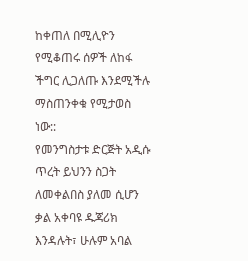ከቀጠለ በሚሊዮን የሚቆጠሩ ሰዎች ለከፋ ችግር ሊጋለጡ እንደሚችሉ ማስጠንቀቁ የሚታወስ ነው::
የመንግስታቱ ድርጅት አዲሱ ጥረት ይህንን ስጋት ለመቀልበስ ያለመ ሲሆን ቃል አቀባዩ ዱጃሪክ እንዳሉት፣ ሁሉም አባል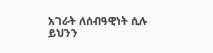አገራት ለሰብዓዊነት ሲሉ ይህንን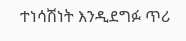ተነሳሽነት እንዲደግፉ ጥሪ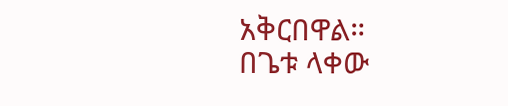አቅርበዋል።
በጌቱ ላቀው